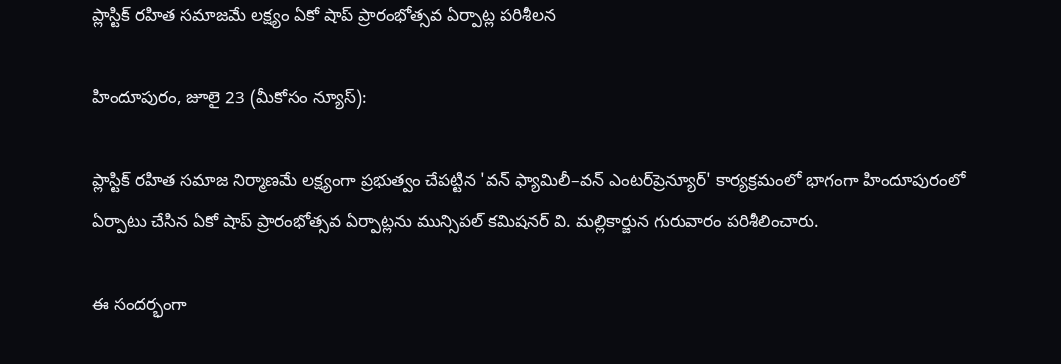ప్లాస్టిక్ రహిత సమాజమే లక్ష్యం ఏకో షాప్ ప్రారంభోత్సవ ఏర్పాట్ల పరిశీలన

హిందూపురం, జూలై 23 (మీకోసం న్యూస్):

ప్లాస్టిక్ రహిత సమాజ నిర్మాణమే లక్ష్యంగా ప్రభుత్వం చేపట్టిన 'వన్ ఫ్యామిలీ–వన్ ఎంటర్‌ప్రెన్యూర్' కార్యక్రమంలో భాగంగా హిందూపురంలో ఏర్పాటు చేసిన ఏకో షాప్ ప్రారంభోత్సవ ఏర్పాట్లను మున్సిపల్ కమిషనర్ వి. మల్లికార్జున గురువారం పరిశీలించారు.

ఈ సందర్భంగా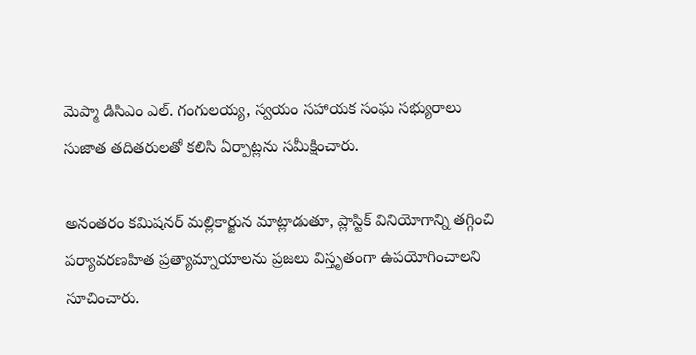మెప్మా డిసిఎం ఎల్. గంగులయ్య, స్వయం సహాయక సంఘ సభ్యురాలు సుజాత తదితరులతో కలిసి ఏర్పాట్లను సమీక్షించారు.

అనంతరం కమిషనర్ మల్లికార్జున మాట్లాడుతూ, ప్లాస్టిక్ వినియోగాన్ని తగ్గించి పర్యావరణహిత ప్రత్యామ్నాయాలను ప్రజలు విస్తృతంగా ఉపయోగించాలని సూచించారు.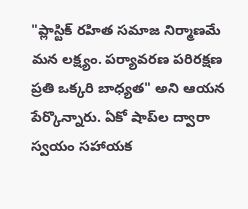"ప్లాస్టిక్ రహిత సమాజ నిర్మాణమే మన లక్ష్యం. పర్యావరణ పరిరక్షణ ప్రతి ఒక్కరి బాధ్యత" అని ఆయన పేర్కొన్నారు. ఏకో షాప్‌ల ద్వారా స్వయం సహాయక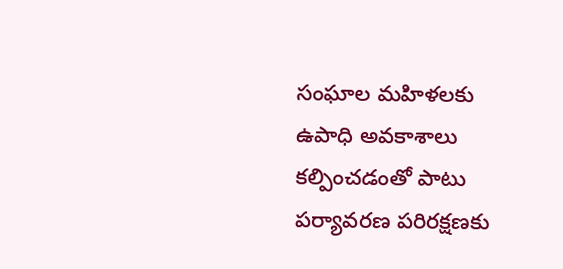సంఘాల మహిళలకు ఉపాధి అవకాశాలు కల్పించడంతో పాటు పర్యావరణ పరిరక్షణకు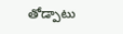తోడ్పాటు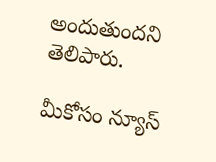అందుతుందని తెలిపారు.

మీకోసం న్యూస్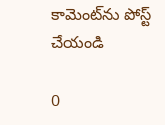కామెంట్‌ను పోస్ట్ చేయండి

0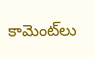కామెంట్‌లు